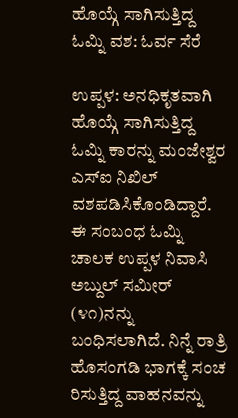ಹೊಯ್ಗೆ ಸಾಗಿಸುತ್ತಿದ್ದ ಓಮ್ನಿ ವಶ: ಓರ್ವ ಸೆರೆ

ಉಪ್ಪಳ: ಅನಧಿಕೃತವಾಗಿ ಹೊಯ್ಗೆ ಸಾಗಿಸುತ್ತಿದ್ದ ಓಮ್ನಿ ಕಾರನ್ನು ಮಂಜೇಶ್ವರ ಎಸ್‌ಐ ನಿಖಿಲ್ ವಶಪಡಿಸಿಕೊಂಡಿದ್ದಾರೆ. ಈ ಸಂಬಂಧ ಓಮ್ನಿ ಚಾಲಕ ಉಪ್ಪಳ ನಿವಾಸಿ ಅಬ್ದುಲ್ ಸಮೀರ್ (೪೧)ನನ್ನು ಬಂಧಿಸಲಾಗಿದೆ. ನಿನ್ನೆ ರಾತ್ರಿ ಹೊಸಂಗಡಿ ಭಾಗಕ್ಕೆ ಸಂಚ ರಿಸುತ್ತಿದ್ದ ವಾಹನವನ್ನು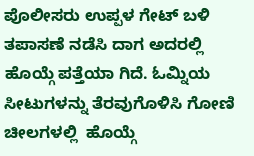ಪೊಲೀಸರು ಉಪ್ಪಳ ಗೇಟ್ ಬಳಿ ತಪಾಸಣೆ ನಡೆಸಿ ದಾಗ ಅದರಲ್ಲಿ ಹೊಯ್ಗೆ ಪತ್ತೆಯಾ ಗಿದೆ. ಓಮ್ನಿಯ ಸೀಟುಗಳನ್ನು ತೆರವುಗೊಳಿಸಿ ಗೋಣಿ ಚೀಲಗಳಲ್ಲಿ  ಹೊಯ್ಗೆ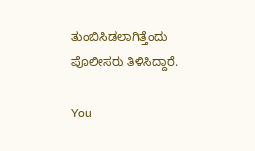ತುಂಬಿಸಿಡಲಾಗಿತ್ತೆಂದು ಪೊಲೀಸರು ತಿಳಿಸಿದ್ದಾರೆ.

You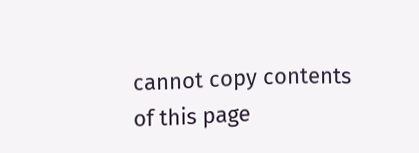cannot copy contents of this page